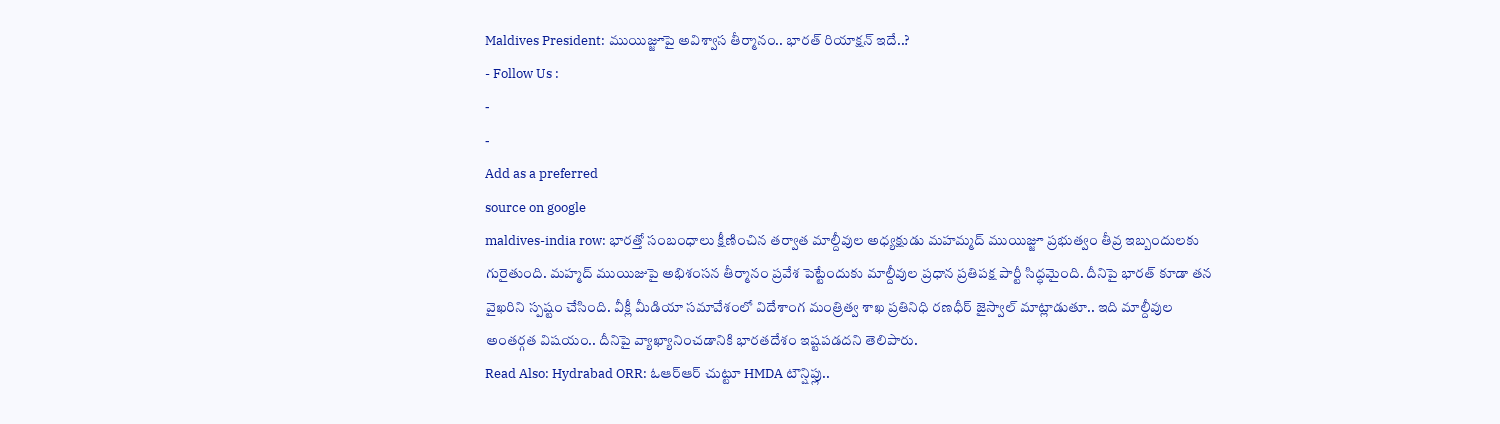Maldives President: ముయిజ్జూపై అవిశ్వాస తీర్మానం.. భారత్ రియాక్షన్ ఇదే..?
- Follow Us :
-
-
Add as a preferred
source on google
maldives-india row: భారత్తో సంబంధాలు క్షీణించిన తర్వాత మాల్దీవుల అధ్యక్షుడు మహమ్మద్ ముయిజ్జూ ప్రభుత్వం తీవ్ర ఇబ్బందులకు గురైతుంది. మహ్మద్ ముయిజుపై అభిశంసన తీర్మానం ప్రవేశ పెట్టేందుకు మాల్దీవుల ప్రధాన ప్రతిపక్ష పార్టీ సిద్ధమైంది. దీనిపై భారత్ కూడా తన వైఖరిని స్పష్టం చేసింది. వీక్లీ మీడియా సమావేశంలో విదేశాంగ మంత్రిత్వ శాఖ ప్రతినిధి రణధీర్ జైస్వాల్ మాట్లాడుతూ.. ఇది మాల్దీవుల అంతర్గత విషయం.. దీనిపై వ్యాఖ్యానించడానికి భారతదేశం ఇష్టపడదని తెలిపారు.
Read Also: Hydrabad ORR: ఓఆర్ఆర్ చుట్టూ HMDA టౌన్షిప్లు..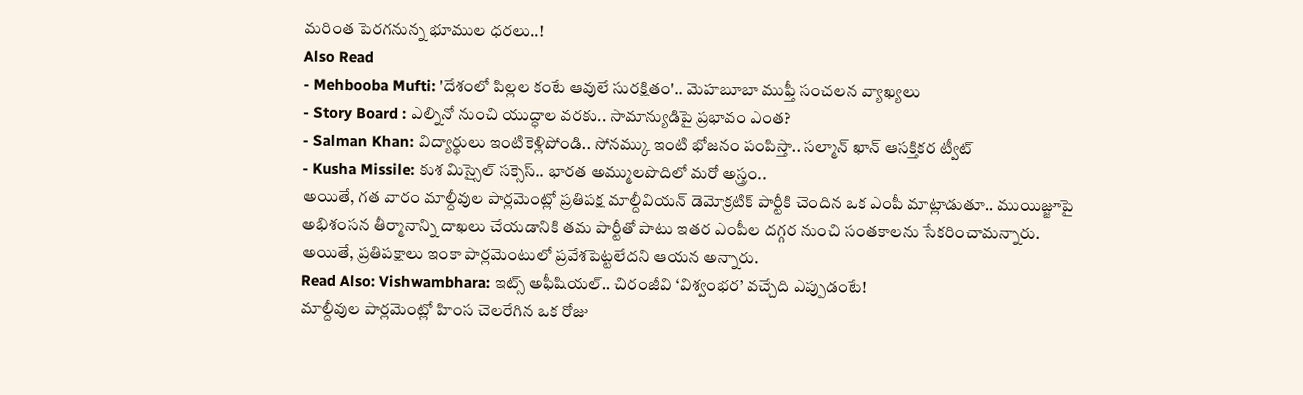మరింత పెరగనున్న భూముల ధరలు..!
Also Read
- Mehbooba Mufti: 'దేశంలో పిల్లల కంటే ఆవులే సురక్షితం'.. మెహబూబా ముఫ్తీ సంచలన వ్యాఖ్యలు
- Story Board : ఎల్నినో నుంచి యుద్ధాల వరకు.. సామాన్యుడిపై ప్రభావం ఎంత?
- Salman Khan: విద్యార్థులు ఇంటికెళ్లిపోండి.. సోనమ్కు ఇంటి భోజనం పంపిస్తా.. సల్మాన్ ఖాన్ ఆసక్తికర ట్వీట్
- Kusha Missile: కుశ మిస్సైల్ సక్సెస్.. భారత అమ్ములపొదిలో మరో అస్త్రం..
అయితే, గత వారం మాల్దీవుల పార్లమెంట్లో ప్రతిపక్ష మాల్దీవియన్ డెమోక్రటిక్ పార్టీకి చెందిన ఒక ఎంపీ మాట్లాడుతూ.. ముయిజ్జూపై అభిశంసన తీర్మానాన్ని దాఖలు చేయడానికి తమ పార్టీతో పాటు ఇతర ఎంపీల దగ్గర నుంచి సంతకాలను సేకరించామన్నారు. అయితే, ప్రతిపక్షాలు ఇంకా పార్లమెంటులో ప్రవేశపెట్టలేదని ఆయన అన్నారు.
Read Also: Vishwambhara: ఇట్స్ అఫీషియల్.. చిరంజీవి ‘విశ్వంభర’ వచ్చేది ఎప్పుడంటే!
మాల్దీవుల పార్లమెంట్లో హింస చెలరేగిన ఒక రోజు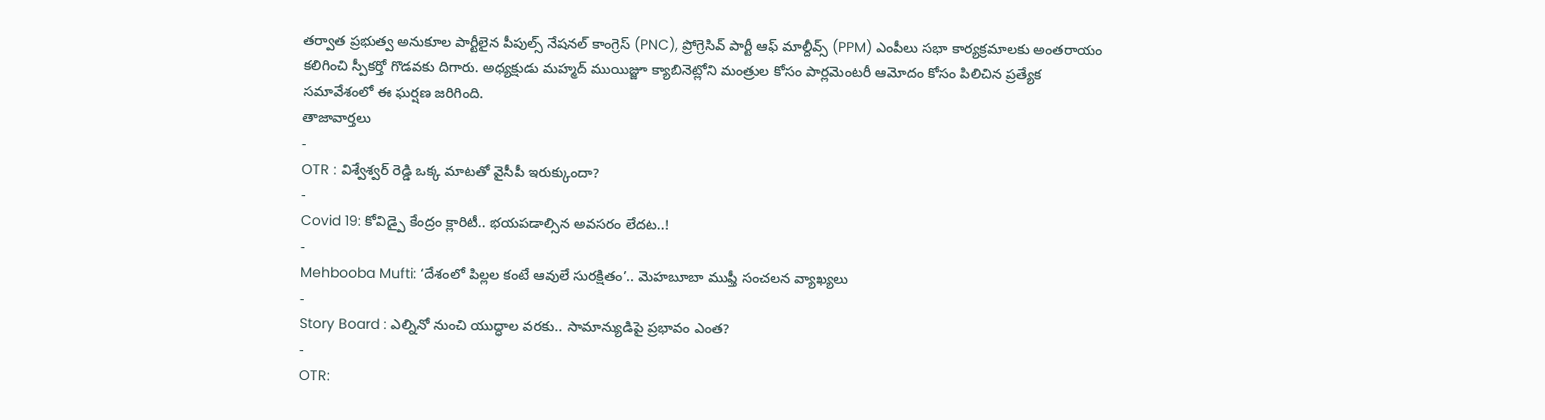తర్వాత ప్రభుత్వ అనుకూల పార్టీలైన పీపుల్స్ నేషనల్ కాంగ్రెస్ (PNC), ప్రోగ్రెసివ్ పార్టీ ఆఫ్ మాల్దీవ్స్ (PPM) ఎంపీలు సభా కార్యక్రమాలకు అంతరాయం కలిగించి స్పీకర్తో గొడవకు దిగారు. అధ్యక్షుడు మహ్మద్ ముయిజ్జూ క్యాబినెట్లోని మంత్రుల కోసం పార్లమెంటరీ ఆమోదం కోసం పిలిచిన ప్రత్యేక సమావేశంలో ఈ ఘర్షణ జరిగింది.
తాజావార్తలు
-
OTR : విశ్వేశ్వర్ రెడ్డి ఒక్క మాటతో వైసీపీ ఇరుక్కుందా?
-
Covid 19: కోవిడ్పై కేంద్రం క్లారిటీ.. భయపడాల్సిన అవసరం లేదట..!
-
Mehbooba Mufti: ‘దేశంలో పిల్లల కంటే ఆవులే సురక్షితం’.. మెహబూబా ముఫ్తీ సంచలన వ్యాఖ్యలు
-
Story Board : ఎల్నినో నుంచి యుద్ధాల వరకు.. సామాన్యుడిపై ప్రభావం ఎంత?
-
OTR: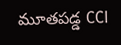మూతపడ్డ CCI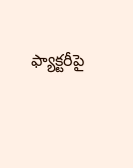ఫ్యాక్టరీపై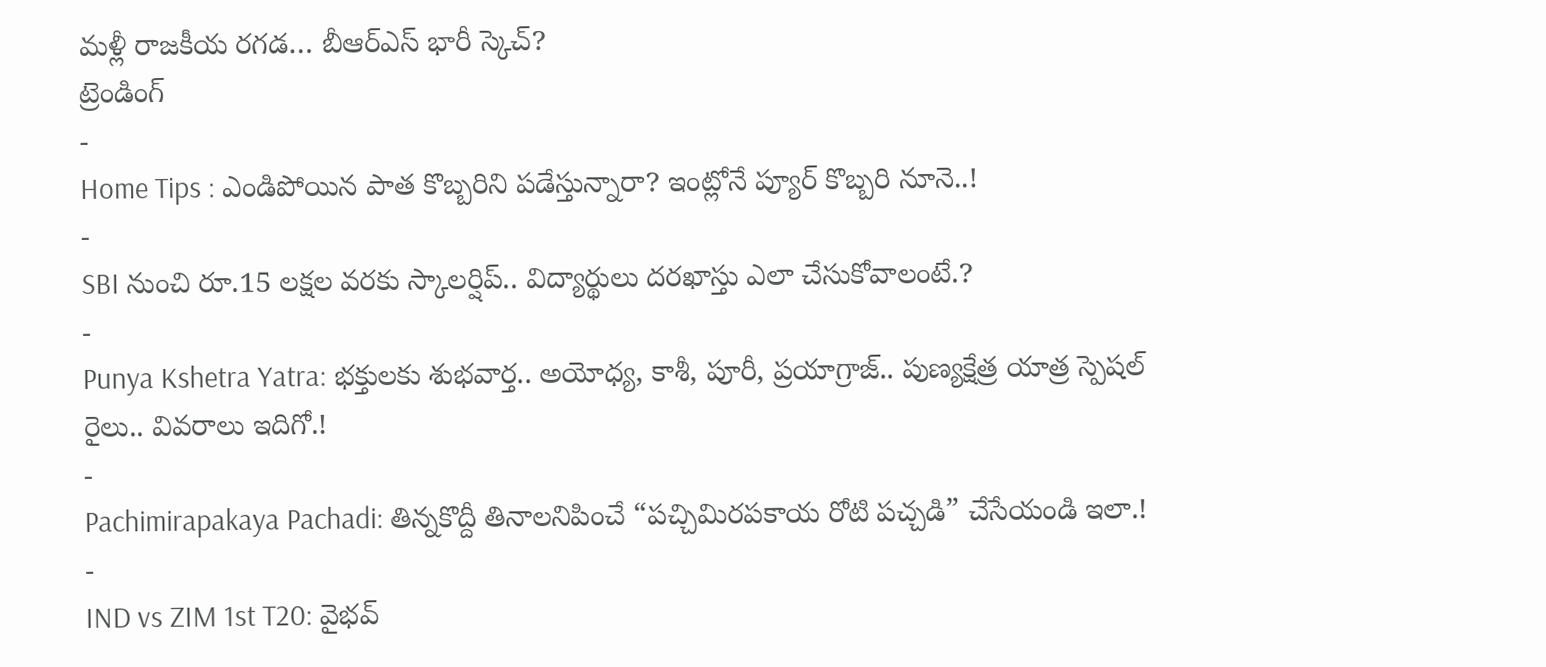మళ్లీ రాజకీయ రగడ… బీఆర్ఎస్ భారీ స్కెచ్?
ట్రెండింగ్
-
Home Tips : ఎండిపోయిన పాత కొబ్బరిని పడేస్తున్నారా? ఇంట్లోనే ప్యూర్ కొబ్బరి నూనె..!
-
SBI నుంచి రూ.15 లక్షల వరకు స్కాలర్షిప్.. విద్యార్థులు దరఖాస్తు ఎలా చేసుకోవాలంటే.?
-
Punya Kshetra Yatra: భక్తులకు శుభవార్త.. అయోధ్య, కాశీ, పూరీ, ప్రయాగ్రాజ్.. పుణ్యక్షేత్ర యాత్ర స్పెషల్ రైలు.. వివరాలు ఇదిగో.!
-
Pachimirapakaya Pachadi: తిన్నకొద్దీ తినాలనిపించే “పచ్చిమిరపకాయ రోటి పచ్చడి” చేసేయండి ఇలా.!
-
IND vs ZIM 1st T20: వైభవ్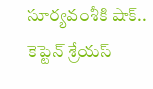సూర్యవంశీకి షాక్.. కెప్టెన్ శ్రేయస్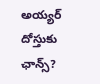అయ్యర్ దోస్తుకు ఛాన్స్?